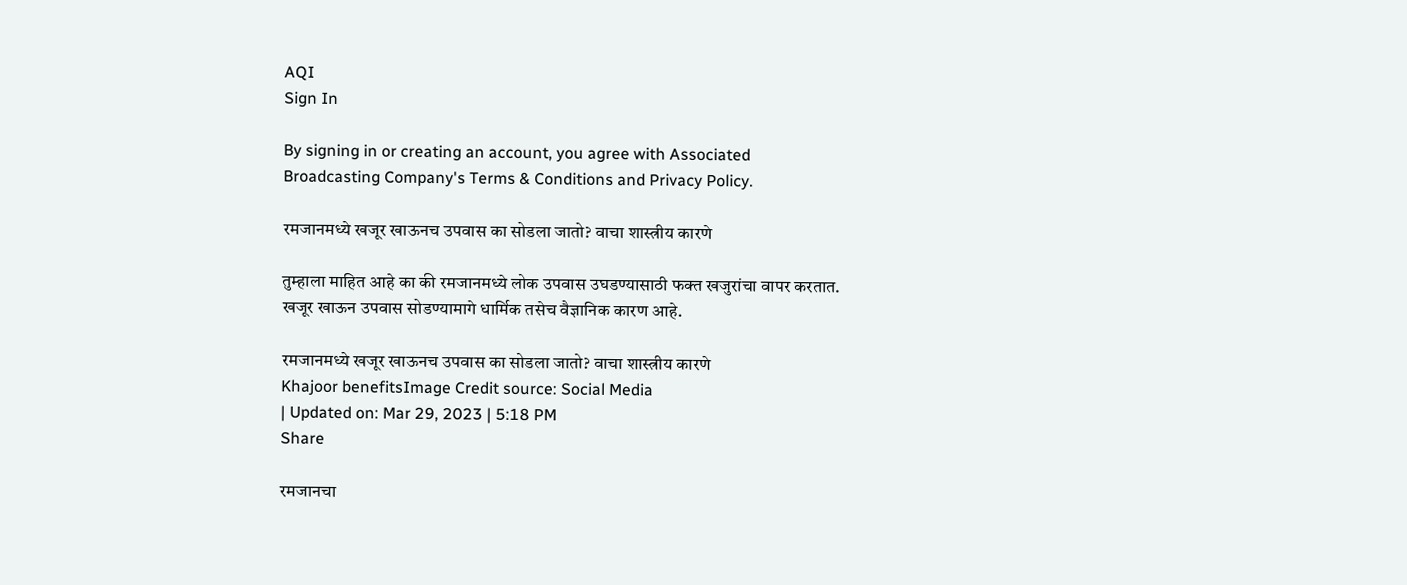AQI
Sign In

By signing in or creating an account, you agree with Associated Broadcasting Company's Terms & Conditions and Privacy Policy.

रमजानमध्ये खजूर खाऊनच उपवास का सोडला जातो? वाचा शास्त्रीय कारणे

तुम्हाला माहित आहे का की रमजानमध्ये लोक उपवास उघडण्यासाठी फक्त खजुरांचा वापर करतात. खजूर खाऊन उपवास सोडण्यामागे धार्मिक तसेच वैज्ञानिक कारण आहे.

रमजानमध्ये खजूर खाऊनच उपवास का सोडला जातो? वाचा शास्त्रीय कारणे
Khajoor benefitsImage Credit source: Social Media
| Updated on: Mar 29, 2023 | 5:18 PM
Share

रमजानचा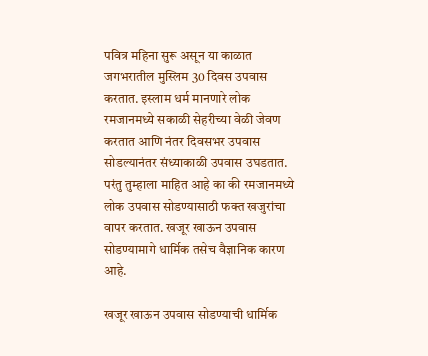पवित्र महिना सुरू असून या काळात जगभरातील मुस्लिम 30 दिवस उपवास करतात. इस्लाम धर्म मानणारे लोक रमजानमध्ये सकाळी सेहरीच्या वेळी जेवण करतात आणि नंतर दिवसभर उपवास सोडल्यानंतर संध्याकाळी उपवास उघडतात. परंतु तुम्हाला माहित आहे का की रमजानमध्ये लोक उपवास सोडण्यासाठी फक्त खजुरांचा वापर करतात. खजूर खाऊन उपवास सोडण्यामागे धार्मिक तसेच वैज्ञानिक कारण आहे.

खजूर खाऊन उपवास सोडण्याची धार्मिक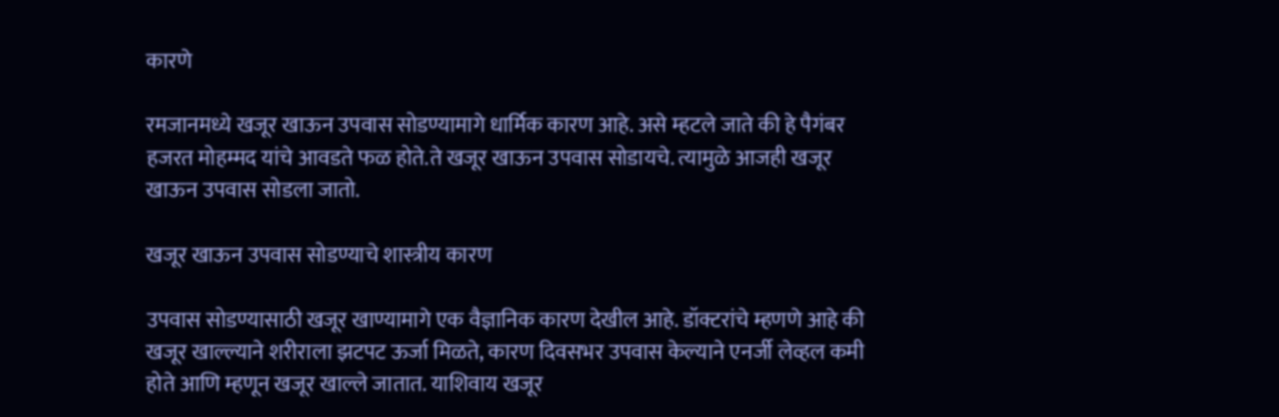कारणे

रमजानमध्ये खजूर खाऊन उपवास सोडण्यामागे धार्मिक कारण आहे. असे म्हटले जाते की हे पैगंबर हजरत मोहम्मद यांचे आवडते फळ होते.ते खजूर खाऊन उपवास सोडायचे. त्यामुळे आजही खजूर खाऊन उपवास सोडला जातो.

खजूर खाऊन उपवास सोडण्याचे शास्त्रीय कारण

उपवास सोडण्यासाठी खजूर खाण्यामागे एक वैज्ञानिक कारण देखील आहे. डॉक्टरांचे म्हणणे आहे की खजूर खाल्ल्याने शरीराला झटपट ऊर्जा मिळते, कारण दिवसभर उपवास केल्याने एनर्जी लेव्हल कमी होते आणि म्हणून खजूर खाल्ले जातात. याशिवाय खजूर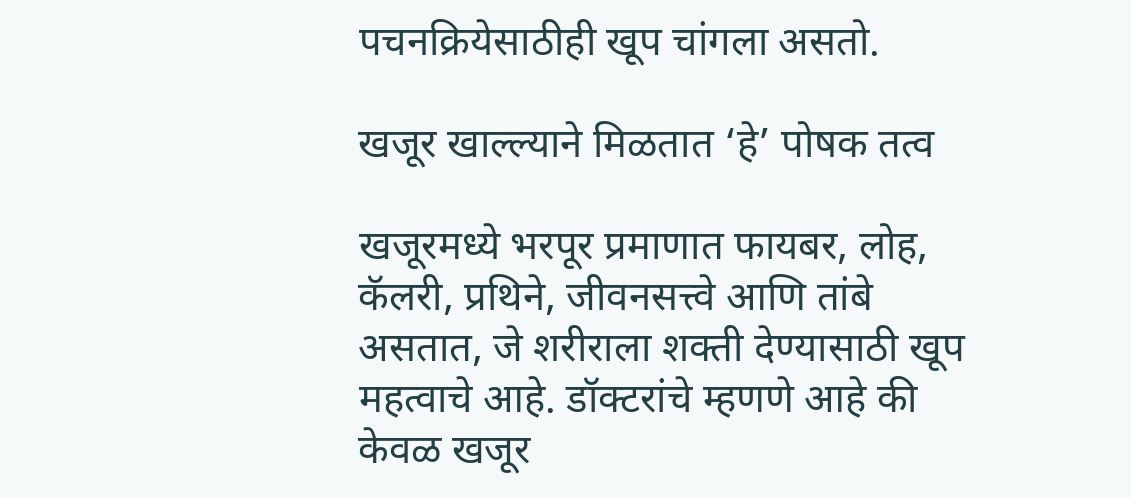पचनक्रियेसाठीही खूप चांगला असतो.

खजूर खाल्ल्याने मिळतात ‘हे’ पोषक तत्व

खजूरमध्ये भरपूर प्रमाणात फायबर, लोह, कॅलरी, प्रथिने, जीवनसत्त्वे आणि तांबे असतात, जे शरीराला शक्ती देण्यासाठी खूप महत्वाचे आहे. डॉक्टरांचे म्हणणे आहे की केवळ खजूर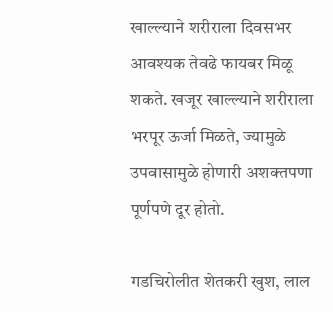खाल्ल्याने शरीराला दिवसभर आवश्यक तेवढे फायबर मिळू शकते. खजूर खाल्ल्याने शरीराला भरपूर ऊर्जा मिळते, ज्यामुळे उपवासामुळे होणारी अशक्तपणा पूर्णपणे दूर होतो.

गडचिरोलीत शेतकरी खुश, लाल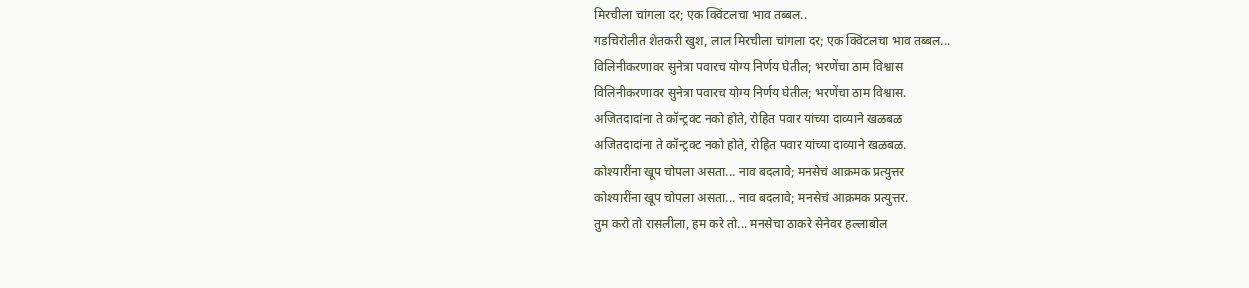मिरचीला चांगला दर; एक क्विंटलचा भाव तब्बल..
गडचिरोलीत शेतकरी खुश, लाल मिरचीला चांगला दर; एक क्विंटलचा भाव तब्बल...
विलिनीकरणावर सुनेत्रा पवारच योग्य निर्णय घेतील; भरणेंचा ठाम विश्वास
विलिनीकरणावर सुनेत्रा पवारच योग्य निर्णय घेतील; भरणेंचा ठाम विश्वास.
अजितदादांना ते कॉन्ट्रक्ट नको होते, रोहित पवार यांच्या दाव्याने खळबळ
अजितदादांना ते कॉन्ट्रक्ट नको होते, रोहित पवार यांच्या दाव्याने खळबळ.
कोश्यारींना खूप चोपला असता... नाव बदलावे; मनसेचं आक्रमक प्रत्युत्तर
कोश्यारींना खूप चोपला असता... नाव बदलावे; मनसेचं आक्रमक प्रत्युत्तर.
तुम करो तो रासलीला, हम करे तो... मनसेचा ठाकरे सेनेवर हल्लाबोल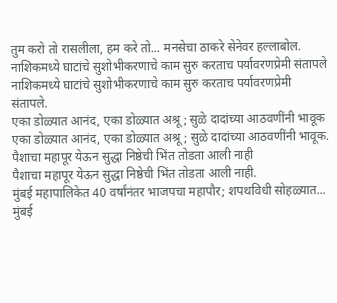तुम करो तो रासलीला, हम करे तो... मनसेचा ठाकरे सेनेवर हल्लाबोल.
नाशिकमध्ये घाटांचे सुशोभीकरणाचे काम सुरु करताच पर्यावरणप्रेमी संतापले
नाशिकमध्ये घाटांचे सुशोभीकरणाचे काम सुरु करताच पर्यावरणप्रेमी संतापले.
एका डोळ्यात आनंद, एका डोळ्यात अश्रू; सुळे दादांच्या आठवणींनी भावूक
एका डोळ्यात आनंद, एका डोळ्यात अश्रू; सुळे दादांच्या आठवणींनी भावूक.
पैशाचा महापूर येऊन सुद्धा निष्ठेची भिंत तोडता आली नाही
पैशाचा महापूर येऊन सुद्धा निष्ठेची भिंत तोडता आली नाही.
मुंबई महापालिकेत 40 वर्षांनंतर भाजपचा महापौर; शपथविधी सोहळ्यात...
मुंबई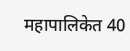महापालिकेत 40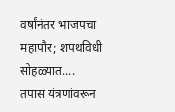वर्षांनंतर भाजपचा महापौर; शपथविधी सोहळ्यात....
तपास यंत्रणांवरून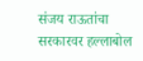संजय राऊतांचा सरकारवर हल्लाबोल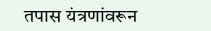तपास यंत्रणांवरून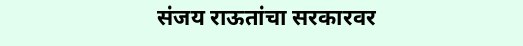संजय राऊतांचा सरकारवर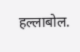हल्लाबोल.